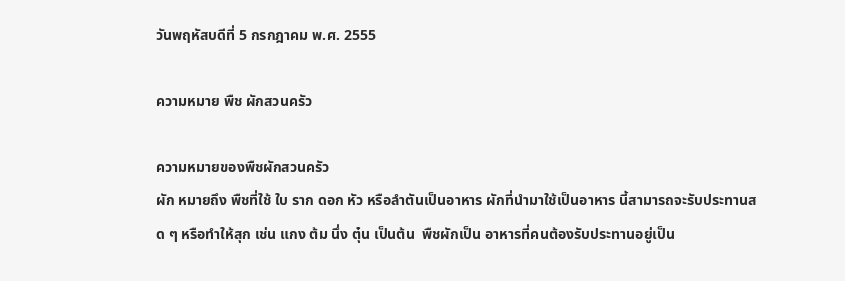วันพฤหัสบดีที่ 5 กรกฎาคม พ.ศ. 2555

ความหมาย พืช ผักสวนครัว

ความหมายของพืชผักสวนครัว
ผัก หมายถึง พืชที่ใช้ ใบ ราก ดอก หัว หรือลำตันเป็นอาหาร ผักที่นำมาใช้เป็นอาหาร นี้สามารถจะรับประทานสด ๆ หรือทำให้สุก เช่น แกง ต้ม นึ่ง ตุ๋น เป็นต้น  พืชผักเป็น อาหารที่คนต้องรับประทานอยู่เป็น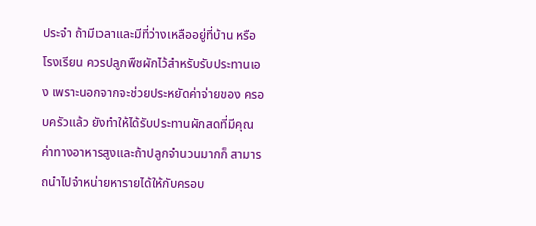ประจำ ถ้ามีเวลาและมีที่ว่างเหลืออยู่ที่บ้าน หรือโรงเรียน ควรปลูกพืชผักไว้สำหรับรับประทานเอง เพราะนอกจากจะช่วยประหยัดค่าจ่ายของ ครอบครัวแล้ว ยังทำให้ได้รับประทานผักสดที่มีคุณค่าทางอาหารสูงและถ้าปลูกจำนวนมากก็ สามารถนำไปจำหน่ายหารายได้ให้กับครอบ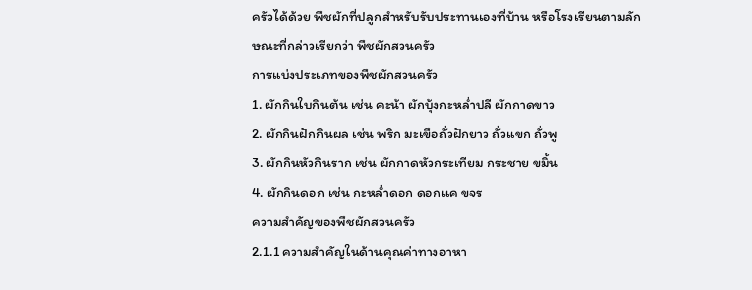ครัวได้ด้วย พืชผักที่ปลูกสำหรับรับประทานเองที่บ้าน หรือโรงเรียนตามลักษณะที่กล่าวเรียกว่า พืชผักสวนครัว
การแบ่งประเภทของพืชผักสวนครัว
1. ผักกินใบกินต้น เช่น คะน้า ผักบุ้งกะหล่ำปลี ผักกาดขาว
2. ผักกินฝักกินผล เช่น พริก มะเขือถั่วฝักยาว ถั่วแขก ถั่วพู
3. ผักกินหัวกินราก เช่น ผักกาดหัวกระเทียม กระชาย ขมิ้น
4. ผักกินดอก เช่น กะหล่ำดอก ดอกแค ขจร
ความสำคัญของพืชผักสวนครัว
2.1.1 ความสำคัญในด้านคุณค่าทางอาหา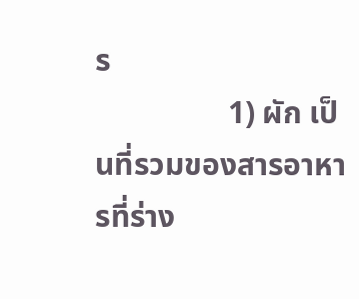ร
                 1) ผัก เป็นที่รวมของสารอาหารที่ร่าง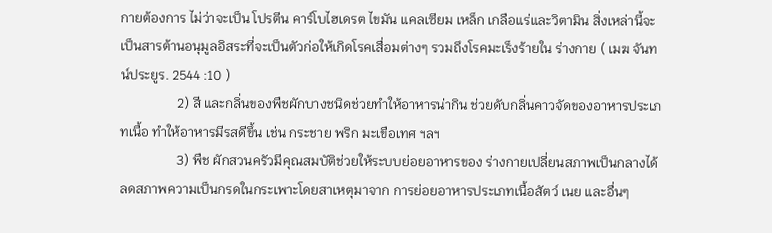กายต้องการ ไม่ว่าจะเป็น โปรตีน คาร์โบไฮเดรต ไขมัน แคลเซียม เหล็ก เกลือแร่และวิตามิน สิ่งเหล่านี้จะเป็นสารต้านอนุมูลอิสระที่จะเป็นตัวก่อให้เกิดโรคเสื่อมต่างๆ รวมถึงโรคมะเร็งร้ายใน ร่างกาย ( เมฆ จันทน์ประยูร. 2544 :10 )
                 2) สี และกลิ่นของพืชผักบางชนิดช่วยทำให้อาหารน่ากิน ช่วยดับกลิ่นคาวจัดของอาหารประเภทเนื้อ ทำให้อาหารมีรสดีขึ้น เช่น กระชาย พริก มะเขือเทศ ฯลฯ
                 3) พืช ผักสวนครัวมีคุณสมบัติช่วยให้ระบบย่อยอาหารของ ร่างกายเปลี่ยนสภาพเป็นกลางได้ ลดสภาพความเป็นกรดในกระเพาะโดยสาเหตุมาจาก การย่อยอาหารประเภทเนื้อสัตว์ เนย และอื่นๆ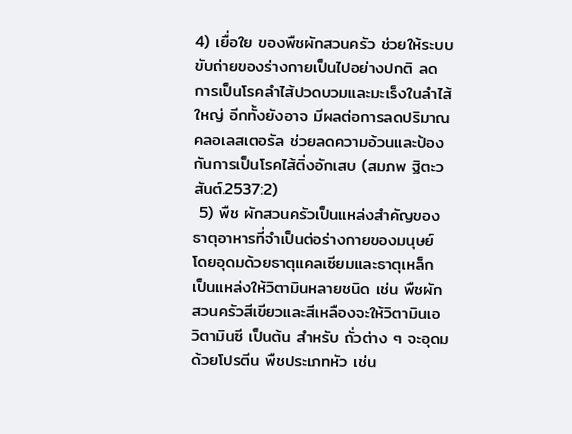4) เยื่อใย ของพืชผักสวนครัว ช่วยให้ระบบขับถ่ายของร่างกายเป็นไปอย่างปกติ ลดการเป็นโรคลำไส้ปวดบวมและมะเร็งในลำไส้ใหญ่ อีกทั้งยังอาจ มีผลต่อการลดปริมาณคลอเลสเตอรัล ช่วยลดความอ้วนและป้องกันการเป็นโรคไส้ติ่งอักเสบ (สมภพ ฐิตะวสันต์.2537:2)
 5) พืช ผักสวนครัวเป็นแหล่งสำคัญของธาตุอาหารที่จำเป็นต่อร่างกายของมนุษย์ โดยอุดมด้วยธาตุแคลเซียมและธาตุเหล็ก เป็นแหล่งให้วิตามินหลายชนิด เช่น พืชผักสวนครัวสีเขียวและสีเหลืองจะให้วิตามินเอ วิตามินซี เป็นต้น สำหรับ ถั่วต่าง ๆ จะอุดมด้วยโปรตีน พืชประเภทหัว เช่น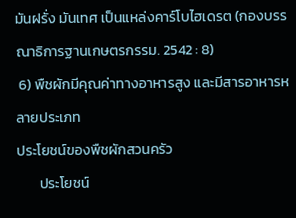มันฝรั่ง มันเทศ เป็นแหล่งคาร์โบไฮเดรต (กองบรรณาธิการฐานเกษตรกรรม. 2542 : 8)
 6) พืชผักมีคุณค่าทางอาหารสูง และมีสารอาหารหลายประเภท
ประโยชน์ของพืชผักสวนครัว
       ประโยชน์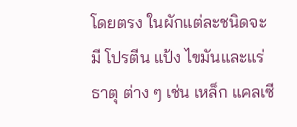โดยตรง ในผักแต่ละชนิดจะมี โปรตีน แป้ง ไขมันและแร่ธาตุ ต่าง ๆ เช่น เหล็ก แคลเซี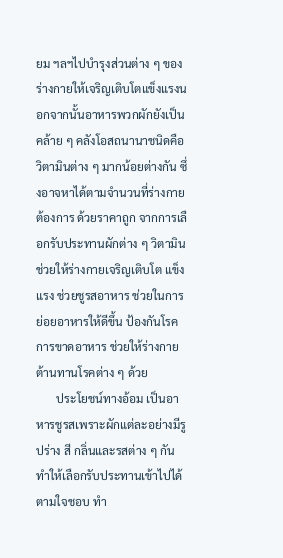ยม ฯลฯไปบำรุงส่วนต่าง ๆ ของร่างกายให้เจริญเติบโตแข็งแรงนอกจากนั้นอาหารพวกผักยังเป็นคล้าย ๆ คลังโอสถนานาชนิดคือ วิตามินต่าง ๆ มากน้อยต่างกัน ซึ่งอาจหาได้ตามจำนวนที่ร่างกายต้องการ ด้วยราคาถูก จากการเลือกรับประทานผักต่าง ๆ วิตามินช่วยให้ร่างกายเจริญเติบโต แข็งแรง ช่วยชูรสอาหาร ช่วยในการย่อยอาหารให้ดีขึ้น ป้องกันโรคการขาดอาหาร ช่วยให้ร่างกาย ต้านทานโรคต่าง ๆ ด้วย
       ประโยชน์ทางอ้อม เป็นอาหารชูรสเพราะผักแต่ละอย่างมีรูปร่าง สี กลิ่นและรสต่าง ๆ กัน ทำให้เลือกรับประทานเข้าไปได้ตามใจชอบ ทำ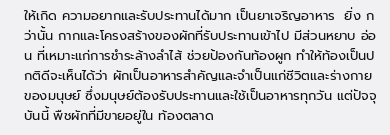ให้เกิด ความอยากและรับประทานได้มาก เป็นยาเจริญอาหาร  ยิ่ง กว่านั้น กากและโครงสร้างของผักที่รับประทานเข้าไป มีส่วนหยาบ อ่อน ที่เหมาะแก่การชำระล้างลำไส้ ช่วยป้องกันท้องผูก ทำให้ท้องเป็นปกติดีจะเห็นได้ว่า ผักเป็นอาหารสำคัญและจำเป็นแก่ชีวิตและร่างกายของมนุษย์ ซึ่งมนุษย์ต้องรับประทานและใช้เป็นอาหารทุกวัน แต่ปัจจุบันนี้ พืชผักที่มีขายอยู่ใน ท้องตลาด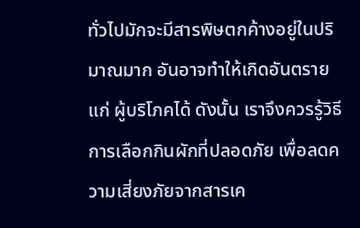ทั่วไปมักจะมีสารพิษตกค้างอยู่ในปริมาณมาก อันอาจทำให้เกิดอันตรายแก่ ผู้บริโภคได้ ดังนั้น เราจึงควรรู้วิธีการเลือกกินผักที่ปลอดภัย เพื่อลดความเสี่ยงภัยจากสารเค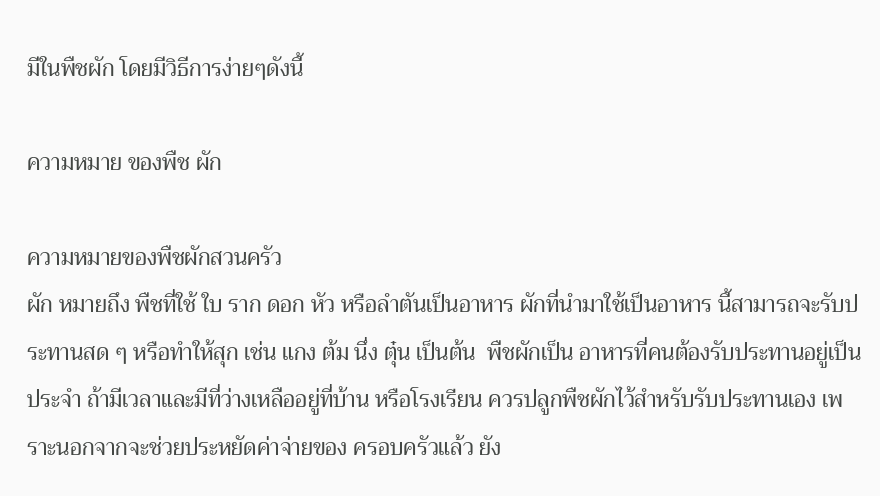มีในพืชผัก โดยมีวิธีการง่ายๆดังนี้

ความหมาย ของพืช ผัก

ความหมายของพืชผักสวนครัว
ผัก หมายถึง พืชที่ใช้ ใบ ราก ดอก หัว หรือลำตันเป็นอาหาร ผักที่นำมาใช้เป็นอาหาร นี้สามารถจะรับประทานสด ๆ หรือทำให้สุก เช่น แกง ต้ม นึ่ง ตุ๋น เป็นต้น  พืชผักเป็น อาหารที่คนต้องรับประทานอยู่เป็นประจำ ถ้ามีเวลาและมีที่ว่างเหลืออยู่ที่บ้าน หรือโรงเรียน ควรปลูกพืชผักไว้สำหรับรับประทานเอง เพราะนอกจากจะช่วยประหยัดค่าจ่ายของ ครอบครัวแล้ว ยัง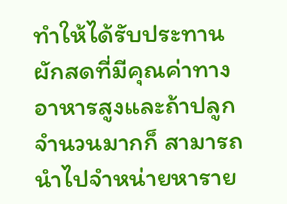ทำให้ได้รับประทานผักสดที่มีคุณค่าทางอาหารสูงและถ้าปลูกจำนวนมากก็ สามารถนำไปจำหน่ายหาราย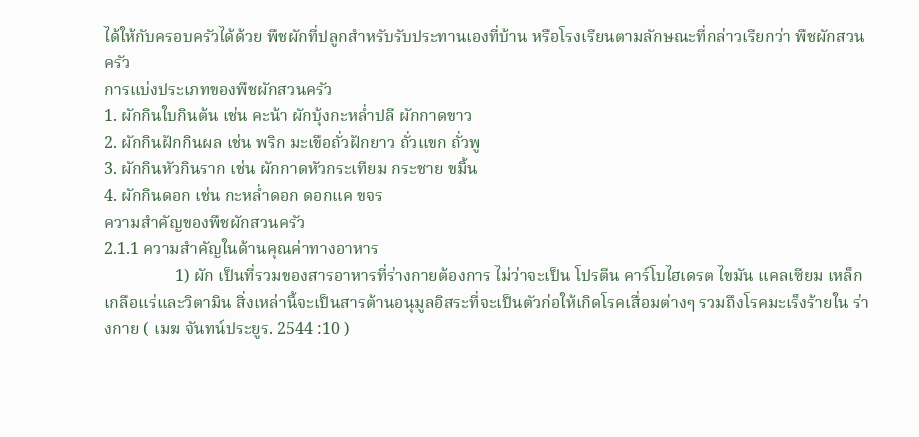ได้ให้กับครอบครัวได้ด้วย พืชผักที่ปลูกสำหรับรับประทานเองที่บ้าน หรือโรงเรียนตามลักษณะที่กล่าวเรียกว่า พืชผักสวนครัว
การแบ่งประเภทของพืชผักสวนครัว
1. ผักกินใบกินต้น เช่น คะน้า ผักบุ้งกะหล่ำปลี ผักกาดขาว
2. ผักกินฝักกินผล เช่น พริก มะเขือถั่วฝักยาว ถั่วแขก ถั่วพู
3. ผักกินหัวกินราก เช่น ผักกาดหัวกระเทียม กระชาย ขมิ้น
4. ผักกินดอก เช่น กะหล่ำดอก ดอกแค ขจร
ความสำคัญของพืชผักสวนครัว
2.1.1 ความสำคัญในด้านคุณค่าทางอาหาร
                 1) ผัก เป็นที่รวมของสารอาหารที่ร่างกายต้องการ ไม่ว่าจะเป็น โปรตีน คาร์โบไฮเดรต ไขมัน แคลเซียม เหล็ก เกลือแร่และวิตามิน สิ่งเหล่านี้จะเป็นสารต้านอนุมูลอิสระที่จะเป็นตัวก่อให้เกิดโรคเสื่อมต่างๆ รวมถึงโรคมะเร็งร้ายใน ร่างกาย ( เมฆ จันทน์ประยูร. 2544 :10 )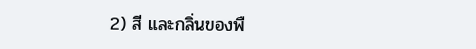2) สี และกลิ่นของพื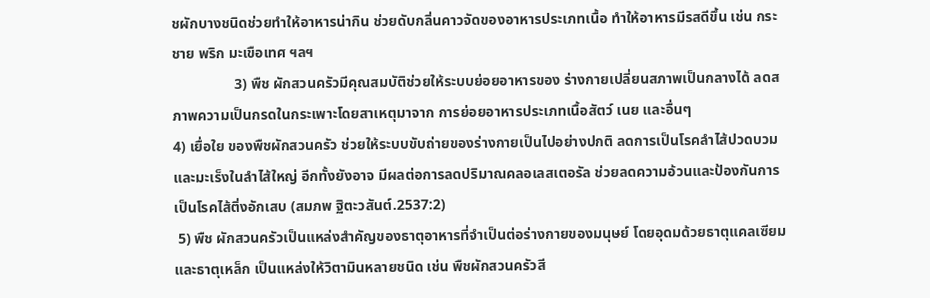ชผักบางชนิดช่วยทำให้อาหารน่ากิน ช่วยดับกลิ่นคาวจัดของอาหารประเภทเนื้อ ทำให้อาหารมีรสดีขึ้น เช่น กระชาย พริก มะเขือเทศ ฯลฯ
                 3) พืช ผักสวนครัวมีคุณสมบัติช่วยให้ระบบย่อยอาหารของ ร่างกายเปลี่ยนสภาพเป็นกลางได้ ลดสภาพความเป็นกรดในกระเพาะโดยสาเหตุมาจาก การย่อยอาหารประเภทเนื้อสัตว์ เนย และอื่นๆ
4) เยื่อใย ของพืชผักสวนครัว ช่วยให้ระบบขับถ่ายของร่างกายเป็นไปอย่างปกติ ลดการเป็นโรคลำไส้ปวดบวมและมะเร็งในลำไส้ใหญ่ อีกทั้งยังอาจ มีผลต่อการลดปริมาณคลอเลสเตอรัล ช่วยลดความอ้วนและป้องกันการเป็นโรคไส้ติ่งอักเสบ (สมภพ ฐิตะวสันต์.2537:2)
 5) พืช ผักสวนครัวเป็นแหล่งสำคัญของธาตุอาหารที่จำเป็นต่อร่างกายของมนุษย์ โดยอุดมด้วยธาตุแคลเซียมและธาตุเหล็ก เป็นแหล่งให้วิตามินหลายชนิด เช่น พืชผักสวนครัวสี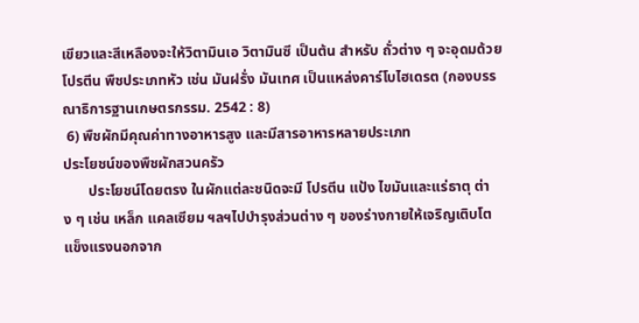เขียวและสีเหลืองจะให้วิตามินเอ วิตามินซี เป็นต้น สำหรับ ถั่วต่าง ๆ จะอุดมด้วยโปรตีน พืชประเภทหัว เช่น มันฝรั่ง มันเทศ เป็นแหล่งคาร์โบไฮเดรต (กองบรรณาธิการฐานเกษตรกรรม. 2542 : 8)
 6) พืชผักมีคุณค่าทางอาหารสูง และมีสารอาหารหลายประเภท
ประโยชน์ของพืชผักสวนครัว
       ประโยชน์โดยตรง ในผักแต่ละชนิดจะมี โปรตีน แป้ง ไขมันและแร่ธาตุ ต่าง ๆ เช่น เหล็ก แคลเซียม ฯลฯไปบำรุงส่วนต่าง ๆ ของร่างกายให้เจริญเติบโตแข็งแรงนอกจาก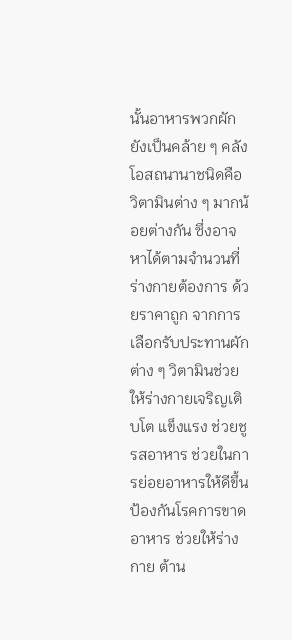นั้นอาหารพวกผักยังเป็นคล้าย ๆ คลังโอสถนานาชนิดคือ วิตามินต่าง ๆ มากน้อยต่างกัน ซึ่งอาจหาได้ตามจำนวนที่ร่างกายต้องการ ด้วยราคาถูก จากการเลือกรับประทานผักต่าง ๆ วิตามินช่วยให้ร่างกายเจริญเติบโต แข็งแรง ช่วยชูรสอาหาร ช่วยในการย่อยอาหารให้ดีขึ้น ป้องกันโรคการขาดอาหาร ช่วยให้ร่างกาย ต้าน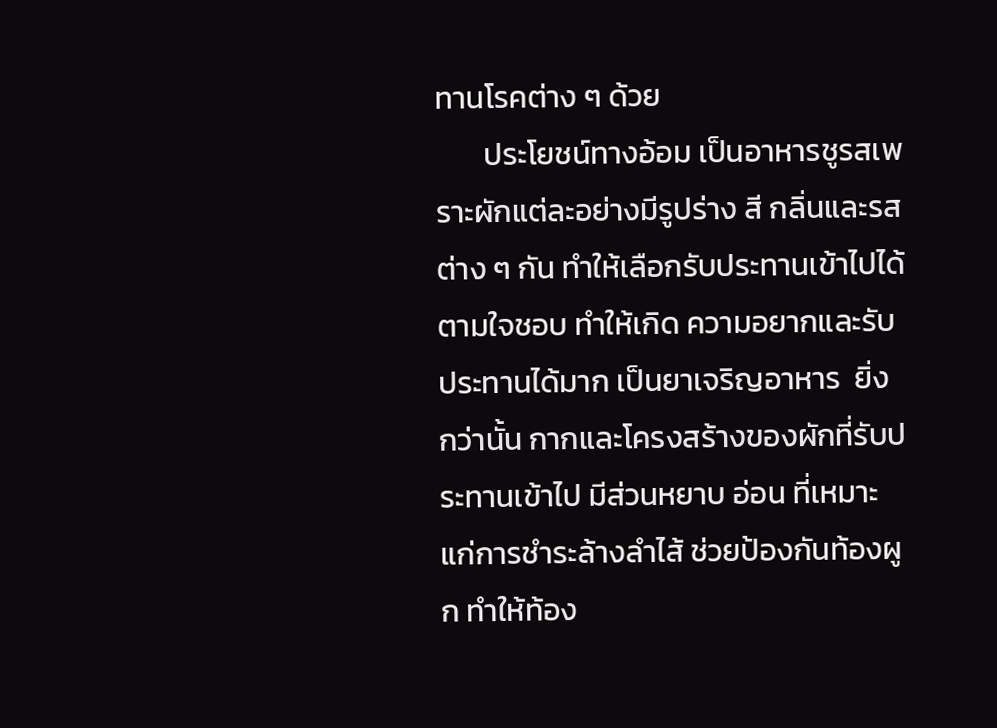ทานโรคต่าง ๆ ด้วย
       ประโยชน์ทางอ้อม เป็นอาหารชูรสเพราะผักแต่ละอย่างมีรูปร่าง สี กลิ่นและรสต่าง ๆ กัน ทำให้เลือกรับประทานเข้าไปได้ตามใจชอบ ทำให้เกิด ความอยากและรับประทานได้มาก เป็นยาเจริญอาหาร  ยิ่ง กว่านั้น กากและโครงสร้างของผักที่รับประทานเข้าไป มีส่วนหยาบ อ่อน ที่เหมาะแก่การชำระล้างลำไส้ ช่วยป้องกันท้องผูก ทำให้ท้อง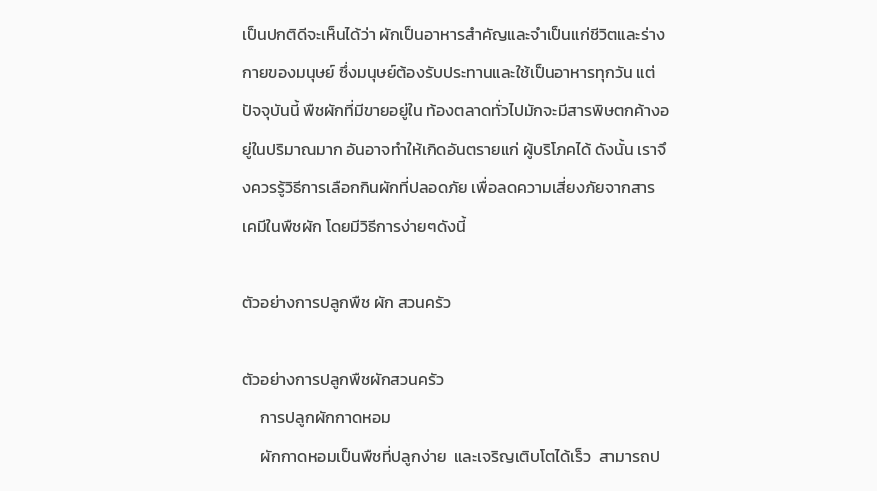เป็นปกติดีจะเห็นได้ว่า ผักเป็นอาหารสำคัญและจำเป็นแก่ชีวิตและร่างกายของมนุษย์ ซึ่งมนุษย์ต้องรับประทานและใช้เป็นอาหารทุกวัน แต่ปัจจุบันนี้ พืชผักที่มีขายอยู่ใน ท้องตลาดทั่วไปมักจะมีสารพิษตกค้างอยู่ในปริมาณมาก อันอาจทำให้เกิดอันตรายแก่ ผู้บริโภคได้ ดังนั้น เราจึงควรรู้วิธีการเลือกกินผักที่ปลอดภัย เพื่อลดความเสี่ยงภัยจากสารเคมีในพืชผัก โดยมีวิธีการง่ายๆดังนี้

ตัวอย่างการปลูกพืช ผัก สวนครัว

ตัวอย่างการปลูกพืชผักสวนครัว
     การปลูกผักกาดหอม
     ผักกาดหอมเป็นพืชที่ปลูกง่าย  และเจริญเติบโตได้เร็ว  สามารถป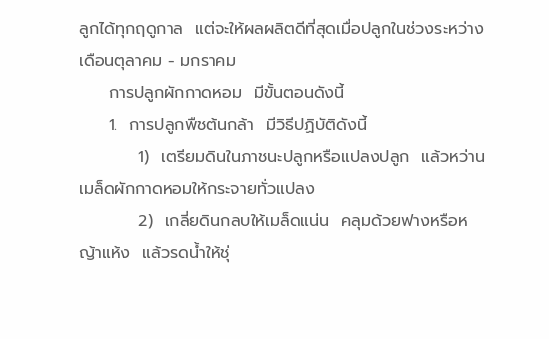ลูกได้ทุกฤดูกาล  แต่จะให้ผลผลิตดีที่สุดเมื่อปลูกในช่วงระหว่างเดือนตุลาคม - มกราคม
     การปลูกผักกาดหอม  มีขั้นตอนดังนี้
     1.  การปลูกพืชต้นกล้า  มีวิธีปฏิบัติดังนี้
          1)  เตรียมดินในภาชนะปลูกหรือแปลงปลูก  แล้วหว่านเมล็ดผักกาดหอมให้กระจายทั่วแปลง
          2)  เกลี่ยดินกลบให้เมล็ดแน่น  คลุมด้วยฟางหรือหญ้าแห้ง  แล้วรดน้ำให้ชุ่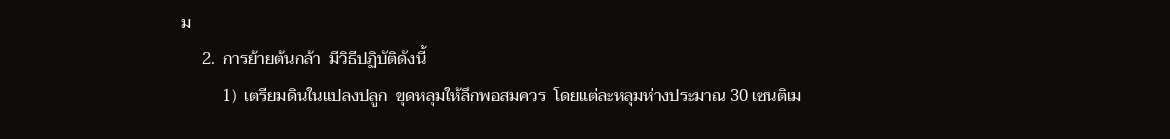ม
     2.  การย้ายต้นกล้า  มีวิธีปฏิบัติดังนี้
          1)  เตรียมดินในแปลงปลูก  ขุดหลุมให้ลึกพอสมควร  โดยแต่ละหลุมห่างประมาณ 30 เซนติเม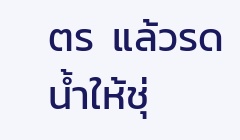ตร  แล้วรดน้ำให้ชุ่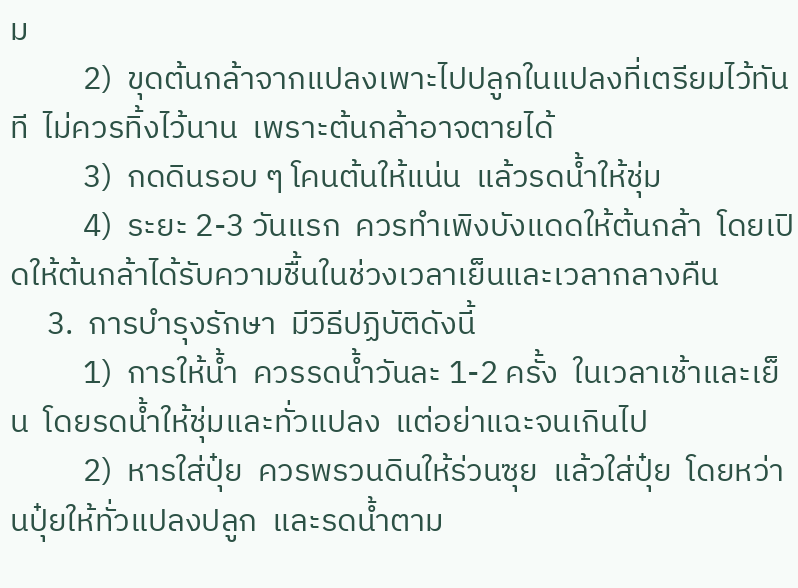ม
          2)  ขุดต้นกล้าจากแปลงเพาะไปปลูกในแปลงที่เตรียมไว้ทันที  ไม่ควรทิ้งไว้นาน  เพราะต้นกล้าอาจตายได้
          3)  กดดินรอบ ๆ โคนต้นให้แน่น  แล้วรดน้ำให้ชุ่ม
          4)  ระยะ 2-3 วันแรก  ควรทำเพิงบังแดดให้ต้นกล้า  โดยเปิดให้ต้นกล้าได้รับความชื้นในช่วงเวลาเย็นและเวลากลางคืน
     3.  การบำรุงรักษา  มีวิธีปฏิบัติดังนี้
          1)  การให้น้ำ  ควรรดน้ำวันละ 1-2 ครั้ง  ในเวลาเช้าและเย็น  โดยรดน้ำให้ชุ่มและทั่วแปลง  แต่อย่าแฉะจนเกินไป
          2)  หารใส่ปุ๋ย  ควรพรวนดินให้ร่วนซุย  แล้วใส่ปุ๋ย  โดยหว่านปุ๋ยให้ทั่วแปลงปลูก  และรดน้ำตาม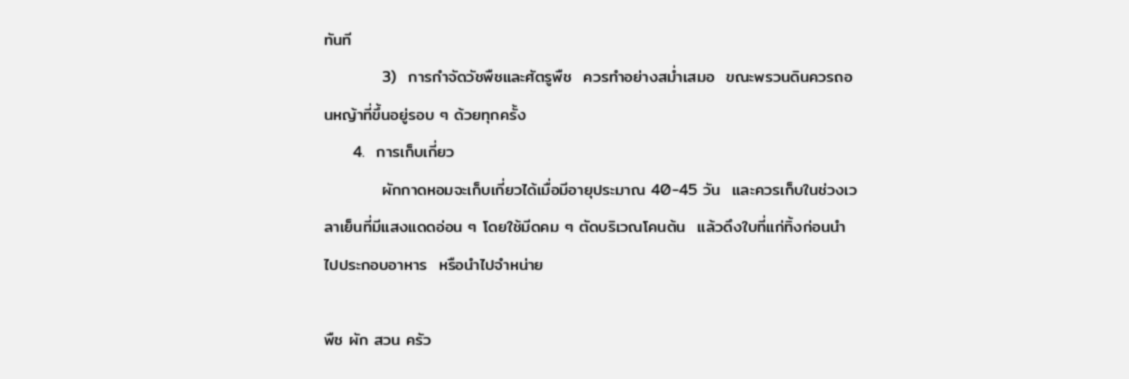ทันที
          3)  การกำจัดวัชพืชและศัตรูพืช  ควรทำอย่างสม่ำเสมอ  ขณะพรวนดินควรถอนหญ้าที่ขึ้นอยู่รอบ ๆ ด้วยทุกครั้ง
     4.  การเก็บเกี่ยว
          ผักกาดหอมจะเก็บเกี่ยวได้เมื่อมีอายุประมาณ 40-45 วัน  และควรเก็บในช่วงเวลาเย็นที่มีแสงแดดอ่อน ๆ โดยใช้มีดคม ๆ ตัดบริเวณโคนต้น  แล้วดึงใบที่แก่ทิ้งก่อนนำไปประกอบอาหาร  หรือนำไปจำหน่าย

พืช ผัก สวน ครัว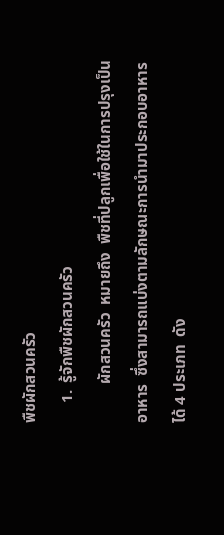พืชผักสวนครัว
     1.  รู้จักพืชผักสวนครัว
          ผักสวนครัว  หมายถึง  พืชที่ปลูกเพื่อใช้ในการปรุงเป็นอาหาร  ซึ่งสามารถแบ่งตามลักษณะการนำมาประกอบอาหารได้ 4 ประเภท  ดัง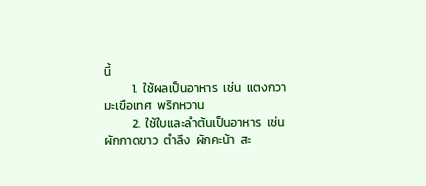นี้
          1.  ใช้ผลเป็นอาหาร  เช่น  แตงกวา  มะเขือเทศ  พริกหวาน
          2.  ใช้ใบและลำต้นเป็นอาหาร  เช่น  ผักกาดขาว  ตำลึง  ผักคะน้า  สะ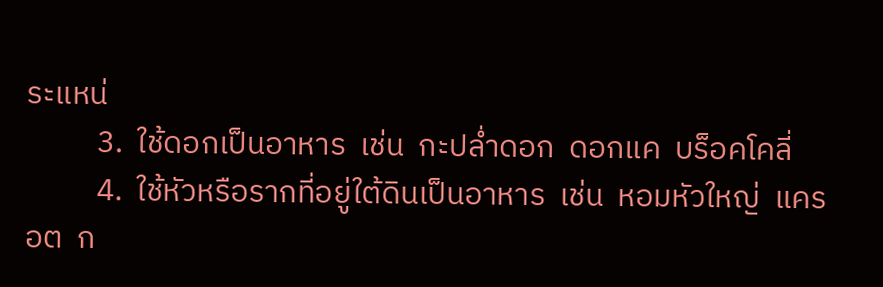ระแหน่
          3.  ใช้ดอกเป็นอาหาร  เช่น  กะปล่ำดอก  ดอกแค  บร็อคโคลี่
          4.  ใช้หัวหรือรากที่อยู่ใต้ดินเป็นอาหาร  เช่น  หอมหัวใหญ่  แครอต  ก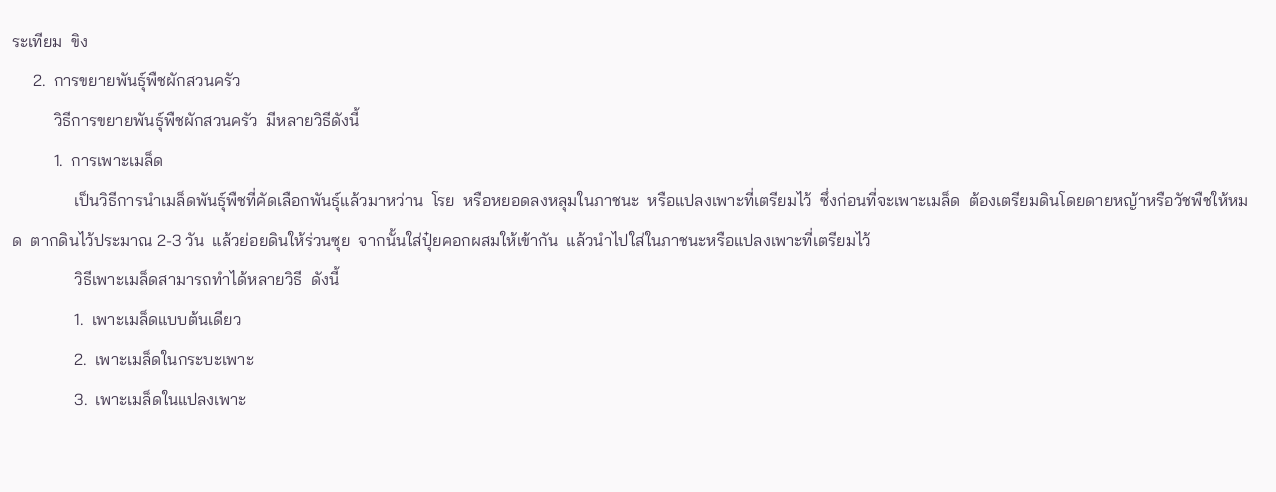ระเทียม  ขิง
     2.  การขยายพันธุ์พืชผักสวนครัว
          วิธีการขยายพันธุ์พืชผักสวนครัว  มีหลายวิธีดังนี้
          1.  การเพาะเมล็ด
               เป็นวิธีการนำเมล็ดพันธุ์พืชที่คัดเลือกพันธุ์แล้วมาหว่าน  โรย  หรือหยอดลงหลุมในภาชนะ  หรือแปลงเพาะที่เตรียมไว้  ซึ่งก่อนที่จะเพาะเมล็ด  ต้องเตรียมดินโดยดายหญ้าหรือวัชพืชให้หมด  ตากดินไว้ประมาณ 2-3 วัน  แล้วย่อยดินให้ร่วนซุย  จากนั้นใส่ปุ๋ยคอกผสมให้เข้ากัน  แล้วนำไปใส่ในภาชนะหรือแปลงเพาะที่เตรียมไว้
               วิธีเพาะเมล็ดสามารถทำได้หลายวิธี  ดังนี้
               1.  เพาะเมล็ดแบบต้นเดียว
               2.  เพาะเมล็ดในกระบะเพาะ
               3.  เพาะเมล็ดในแปลงเพาะ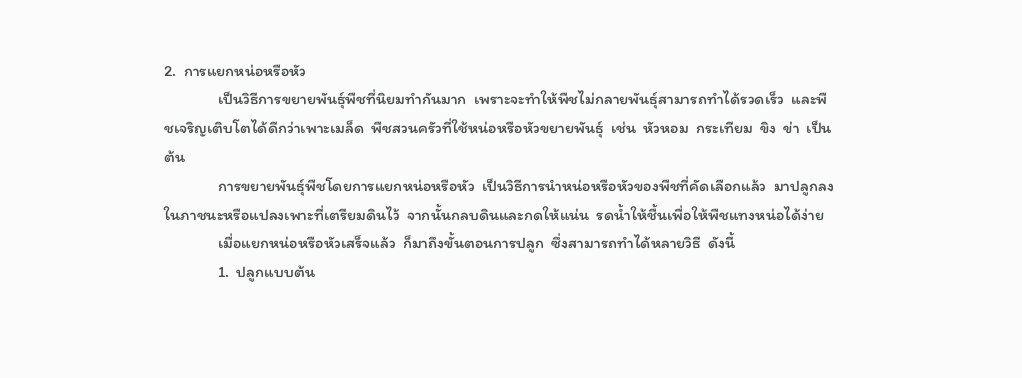2.  การแยกหน่อหรือหัว
               เป็นวิธีการขยายพันธุ์พืชที่นิยมทำกันมาก  เพราะจะทำให้พืชไม่กลายพันธุ์สามารถทำได้รวดเร็ว  และพืชเจริญเติบโตได้ดีกว่าเพาะเมล็ด  พืชสวนครัวที่ใช้หน่อหรือหัวขยายพันธุ์  เช่น  หัวหอม  กระเทียม  ขิง  ข่า  เป็นต้น
               การขยายพันธุ์พืชโดยการแยกหน่อหรือหัว  เป็นวิธีการนำหน่อหรือหัวของพืชที่คัดเลือกแล้ว  มาปลูกลงในภาชนะหรือแปลงเพาะที่เตรียมดินไว้  จากนั้นกลบดินและกดให้แน่น  รดน้ำให้ชื้นเพื่อให้พืชแทงหน่อได้ง่าย
               เมื่อแยกหน่อหรือหัวเสร็จแล้ว  ก็มาถึงขั้นตอนการปลูก  ซึ่งสามารถทำได้หลายวิธี  ดังนี้
               1.  ปลูกแบบต้น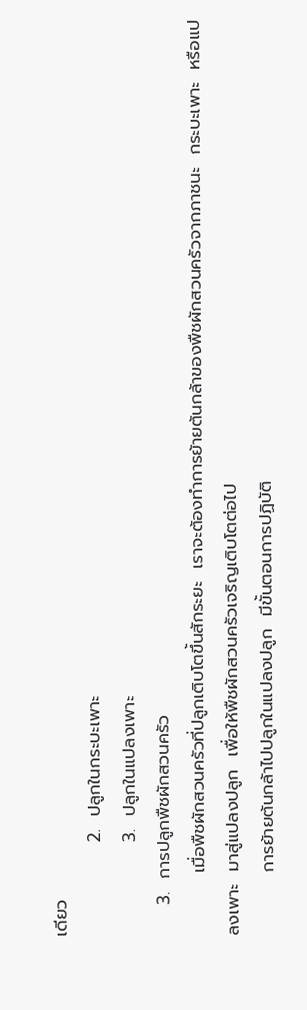เดียว
               2.  ปลูกในกระบะเพาะ
               3.  ปลูกในแปลงเพาะ
     3.  การปลูกพืชผักสวนครัว
          เมื่อพืชผักสวนครัวที่ปลูกเติบโตขึ้นสักระยะ  เราจะต้องทำการย้ายต้นกล้าของพืชผักสวนครัวจากภาชนะ  กระบะเพาะ  หรือแปลงเพาะ  มาสู่แปลงปลูก  เพื่อให้พืชผักสวนครัวเจริญเติบโตต่อไป
          การย้ายต้นกล้าไปปลูกในแปลงปลูก  มีขั้นตอนการปฏิบัติ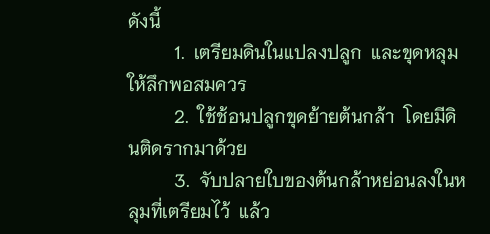ดังนี้
          1.  เตรียมดินในแปลงปลูก  และขุดหลุมให้ลึกพอสมควร
          2.  ใช้ช้อนปลูกขุดย้ายต้นกล้า  โดยมีดินติดรากมาด้วย
          3.  จับปลายใบของต้นกล้าหย่อนลงในหลุมที่เตรียมไว้  แล้ว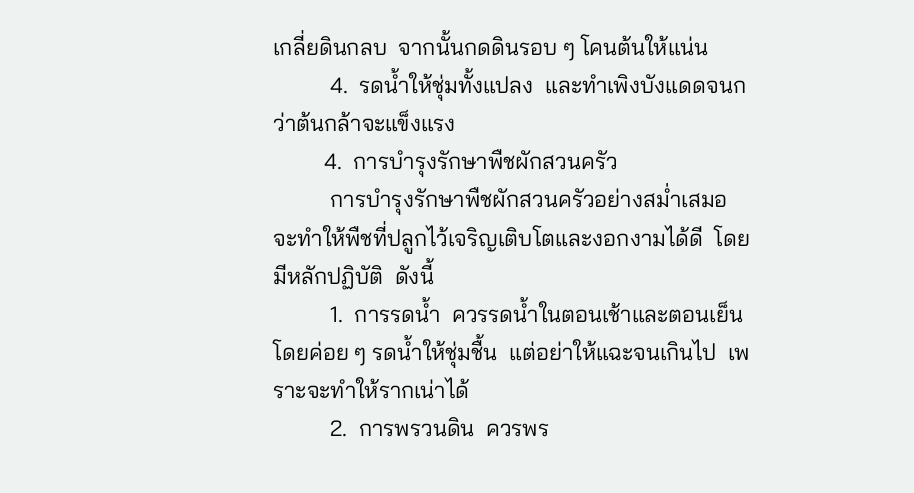เกลี่ยดินกลบ  จากนั้นกดดินรอบ ๆ โคนต้นให้แน่น
          4.  รดน้ำให้ชุ่มทั้งแปลง  และทำเพิงบังแดดจนกว่าต้นกล้าจะแข็งแรง
         4.  การบำรุงรักษาพืชผักสวนครัว
          การบำรุงรักษาพืชผักสวนครัวอย่างสม่ำเสมอ  จะทำให้พืชที่ปลูกไว้เจริญเติบโตและงอกงามได้ดี  โดยมีหลักปฏิบัติ  ดังนี้
          1.  การรดน้ำ  ควรรดน้ำในตอนเช้าและตอนเย็น   โดยค่อย ๆ รดน้ำให้ชุ่มชื้น  แต่อย่าให้แฉะจนเกินไป  เพราะจะทำให้รากเน่าได้
          2.  การพรวนดิน  ควรพร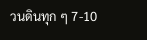วนดินทุก ๆ 7-10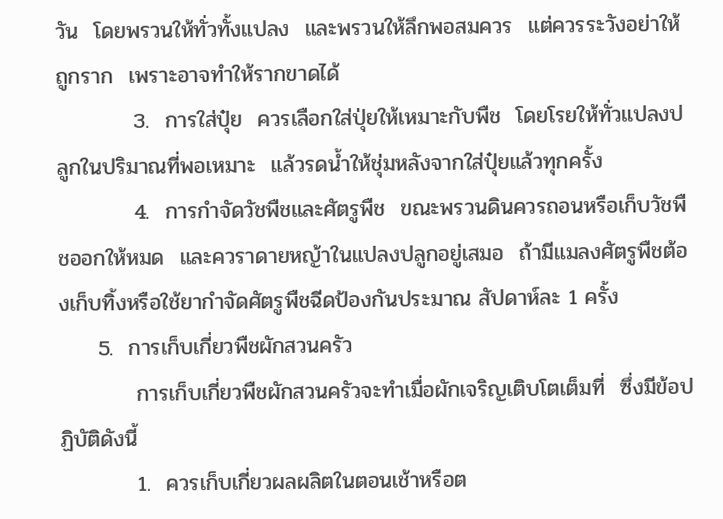วัน  โดยพรวนให้ทั่วทั้งแปลง  และพรวนให้ลึกพอสมควร  แต่ควรระวังอย่าให้ถูกราก  เพราะอาจทำให้รากขาดได้
          3.  การใส่ปุ๋ย  ควรเลือกใส่ปุ่ยให้เหมาะกับพืช  โดยโรยให้ทั่วแปลงปลูกในปริมาณที่พอเหมาะ  แล้วรดน้ำให้ชุ่มหลังจากใส่ปุ๋ยแล้วทุกครั้ง
          4.  การกำจัดวัชพืชและศัตรูพืช  ขณะพรวนดินควรถอนหรือเก็บวัชพืชออกให้หมด  และควราดายหญ้าในแปลงปลูกอยู่เสมอ  ถ้ามีแมลงศัตรูพืชต้องเก็บทิ้งหรือใช้ยากำจัดศัตรูพืชฉีดป้องกันประมาณ สัปดาห์ละ 1 ครั้ง
     5.  การเก็บเกี่ยวพืชผักสวนครัว
          การเก็บเกี่ยวพืชผักสวนครัวจะทำเมื่อผักเจริญเติบโตเต็มที่  ซึ่งมีข้อปฏิบัติดังนี้
          1.  ควรเก็บเกี่ยวผลผลิตในตอนเช้าหรือต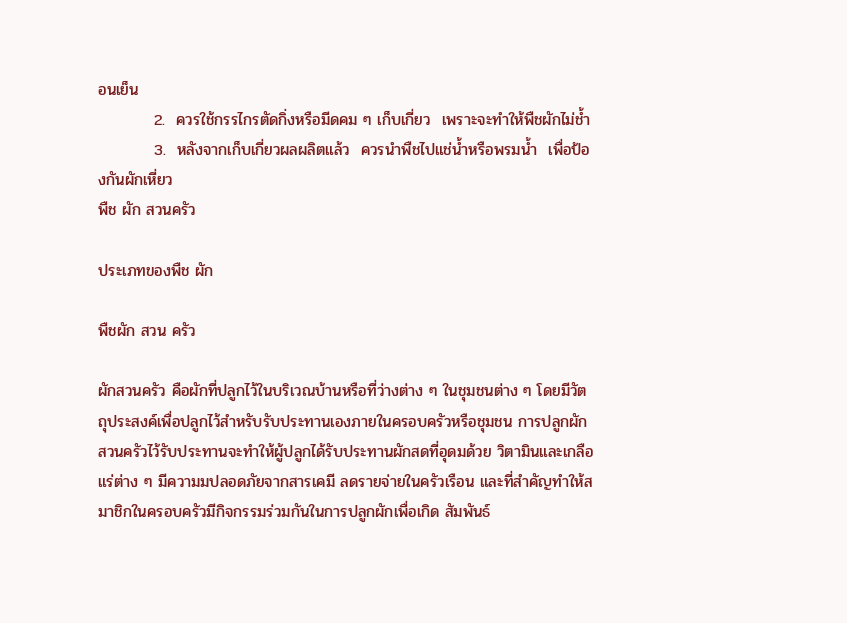อนเย็น
          2.  ควรใช้กรรไกรตัดกิ่งหรือมีดคม ๆ เก็บเกี่ยว  เพราะจะทำให้พืชผักไม่ช้ำ
          3.  หลังจากเก็บเกี่ยวผลผลิตแล้ว  ควรนำพืชไปแช่น้ำหรือพรมน้ำ  เพื่อป้องกันผักเหี่ยว
พืช ผัก สวนครัว

ประเภทของพืช ผัก

พืชผัก สวน ครัว

ผักสวนครัว คือผักที่ปลูกไว้ในบริเวณบ้านหรือที่ว่างต่าง ๆ ในชุมชนต่าง ๆ โดยมีวัตถุประสงค์เพื่อปลูกไว้สำหรับรับประทานเองภายในครอบครัวหรือชุมชน การปลูกผักสวนครัวไว้รับประทานจะทำให้ผู้ปลูกได้รับประทานผักสดที่อุดมด้วย วิตามินและเกลือแร่ต่าง ๆ มีความมปลอดภัยจากสารเคมี ลดรายจ่ายในครัวเรือน และที่สำคัญทำให้สมาชิกในครอบครัวมีกิจกรรมร่วมกันในการปลูกผักเพื่อเกิด สัมพันธ์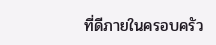ที่ดีภายในครอบครัว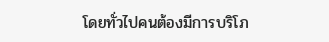โดยทั่วไปคนต้องมีการบริโภ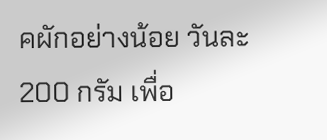คผักอย่างน้อย วันละ 200 กรัม เพื่อ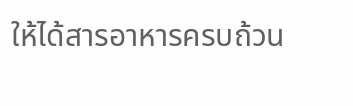ให้ได้สารอาหารครบถ้วน